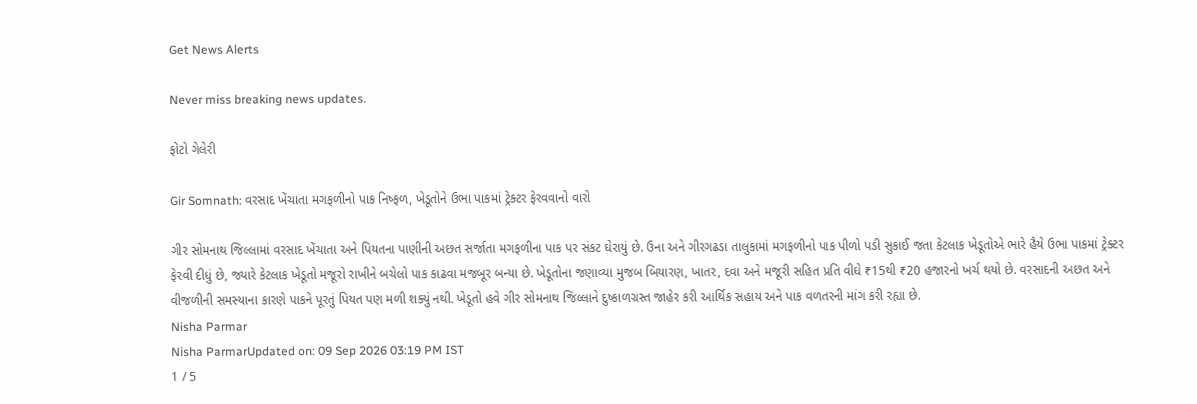Get News Alerts

Never miss breaking news updates.

ફોટો ગેલેરી

Gir Somnath: વરસાદ ખેંચાતા મગફળીનો પાક નિષ્ફળ, ખેડૂતોને ઉભા પાકમાં ટ્રેક્ટર ફેરવવાનો વારો

ગીર સોમનાથ જિલ્લામાં વરસાદ ખેંચાતા અને પિયતના પાણીની અછત સર્જાતા મગફળીના પાક પર સંકટ ઘેરાયું છે. ઉના અને ગીરગઢડા તાલુકામાં મગફળીનો પાક પીળો પડી સુકાઈ જતા કેટલાક ખેડૂતોએ ભારે હૈયે ઉભા પાકમાં ટ્રેક્ટર ફેરવી દીધું છે, જ્યારે કેટલાક ખેડૂતો મજૂરો રાખીને બચેલો પાક કાઢવા મજબૂર બન્યા છે. ખેડૂતોના જણાવ્યા મુજબ બિયારણ, ખાતર, દવા અને મજૂરી સહિત પ્રતિ વીઘે ₹15થી ₹20 હજારનો ખર્ચ થયો છે. વરસાદની અછત અને વીજળીની સમસ્યાના કારણે પાકને પૂરતું પિયત પણ મળી શક્યું નથી. ખેડૂતો હવે ગીર સોમનાથ જિલ્લાને દુષ્કાળગ્રસ્ત જાહેર કરી આર્થિક સહાય અને પાક વળતરની માંગ કરી રહ્યા છે.
Nisha Parmar
Nisha ParmarUpdated on: 09 Sep 2026 03:19 PM IST
1 / 5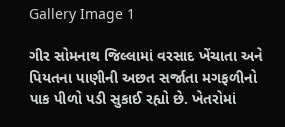Gallery Image 1

ગીર સોમનાથ જિલ્લામાં વરસાદ ખેંચાતા અને પિયતના પાણીની અછત સર્જાતા મગફળીનો પાક પીળો પડી સુકાઈ રહ્યો છે. ખેતરોમાં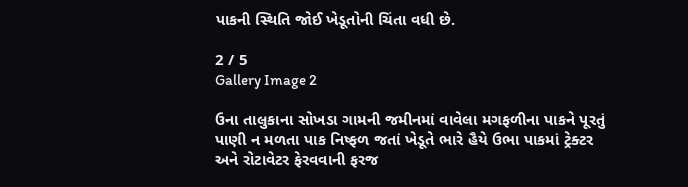પાકની સ્થિતિ જોઈ ખેડૂતોની ચિંતા વધી છે.

2 / 5
Gallery Image 2

ઉના તાલુકાના સોખડા ગામની જમીનમાં વાવેલા મગફળીના પાકને પૂરતું પાણી ન મળતા પાક નિષ્ફળ જતાં ખેડૂતે ભારે હૈયે ઉભા પાકમાં ટ્રેક્ટર અને રોટાવેટર ફેરવવાની ફરજ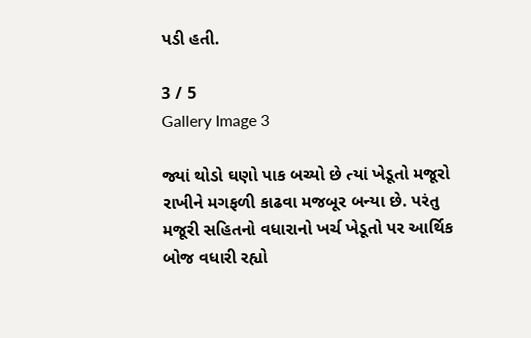પડી હતી.

3 / 5
Gallery Image 3

જ્યાં થોડો ઘણો પાક બચ્યો છે ત્યાં ખેડૂતો મજૂરો રાખીને મગફળી કાઢવા મજબૂર બન્યા છે. પરંતુ મજૂરી સહિતનો વધારાનો ખર્ચ ખેડૂતો પર આર્થિક બોજ વધારી રહ્યો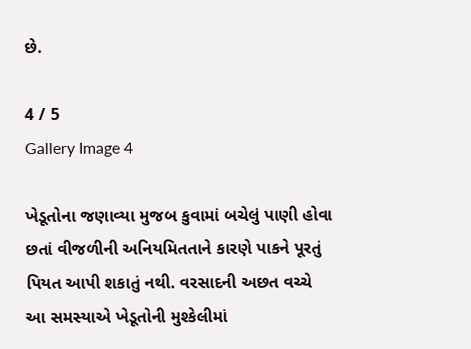છે.

4 / 5
Gallery Image 4

ખેડૂતોના જણાવ્યા મુજબ કુવામાં બચેલું પાણી હોવા છતાં વીજળીની અનિયમિતતાને કારણે પાકને પૂરતું પિયત આપી શકાતું નથી. વરસાદની અછત વચ્ચે આ સમસ્યાએ ખેડૂતોની મુશ્કેલીમાં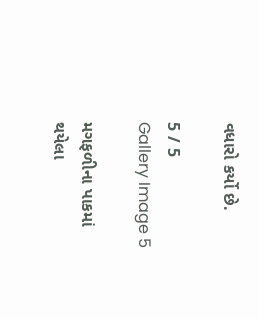વધારો કર્યો છે.

5 / 5
Gallery Image 5

મગફળીના પાકમાં થયેલા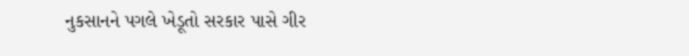નુકસાનને પગલે ખેડૂતો સરકાર પાસે ગીર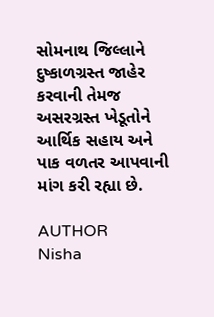સોમનાથ જિલ્લાને દુષ્કાળગ્રસ્ત જાહેર કરવાની તેમજ અસરગ્રસ્ત ખેડૂતોને આર્થિક સહાય અને પાક વળતર આપવાની માંગ કરી રહ્યા છે.

AUTHOR
Nisha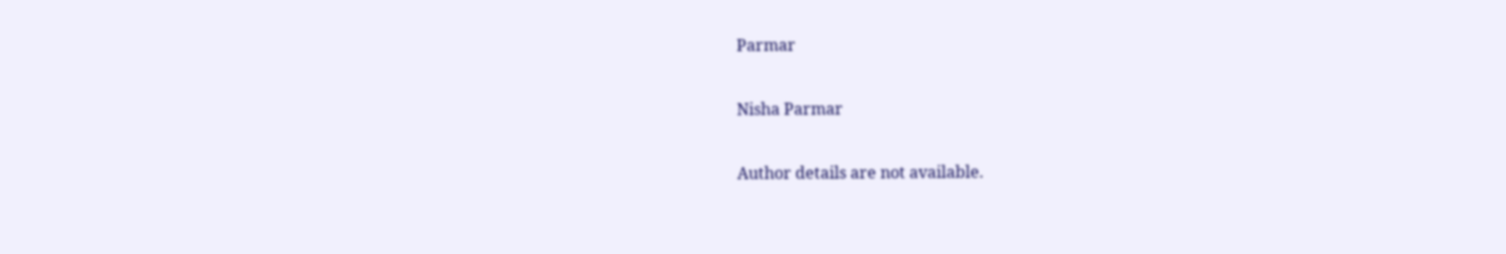Parmar

Nisha Parmar

Author details are not available.